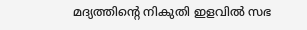മദ്യത്തിന്റെ നികുതി ഇളവിൽ സഭ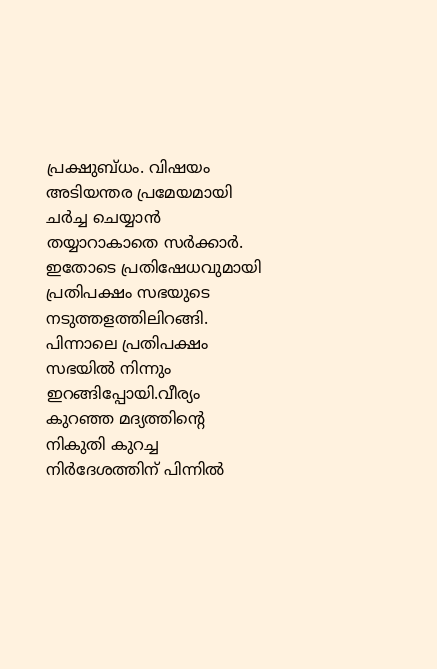പ്രക്ഷുബ്ധം. വിഷയം അടിയന്തര പ്രമേയമായി ചർച്ച ചെയ്യാൻ തയ്യാറാകാതെ സർക്കാർ. ഇതോടെ പ്രതിഷേധവുമായി പ്രതിപക്ഷം സഭയുടെ നടുത്തളത്തിലിറങ്ങി. പിന്നാലെ പ്രതിപക്ഷം സഭയിൽ നിന്നും ഇറങ്ങിപ്പോയി.വീര്യം കുറഞ്ഞ മദ്യത്തിന്റെ നികുതി കുറച്ച നിർദേശത്തിന് പിന്നിൽ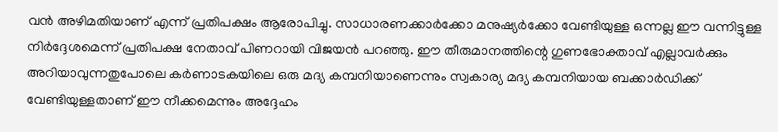വൻ അഴിമതിയാണ് എന്ന് പ്രതിപക്ഷം ആരോപിച്ചു. സാധാരണക്കാർക്കോ മനുഷ്യർക്കോ വേണ്ടിയുള്ള ഒന്നല്ല ഈ വന്നിട്ടുള്ള നിർദ്ദേശമെന്ന് പ്രതിപക്ഷ നേതാവ് പിണറായി വിജയൻ പറഞ്ഞു. ഈ തീരുമാനത്തിന്റെ ഗുണഭോക്താവ് എല്ലാവർക്കും അറിയാവുന്നതുപോലെ കർണാടകയിലെ ഒരു മദ്യ കമ്പനിയാണെന്നും സ്വകാര്യ മദ്യ കമ്പനിയായ ബക്കാർഡിക്ക് വേണ്ടിയുള്ളതാണ് ഈ നീക്കമെന്നും അദ്ദേഹം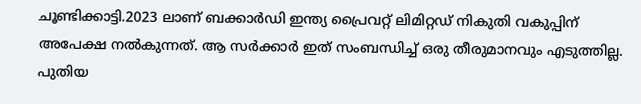ചൂണ്ടിക്കാട്ടി.2023 ലാണ് ബക്കാർഡി ഇന്ത്യ പ്രൈവറ്റ് ലിമിറ്റഡ് നികുതി വകുപ്പിന് അപേക്ഷ നൽകുന്നത്. ആ സർക്കാർ ഇത് സംബന്ധിച്ച് ഒരു തീരുമാനവും എടുത്തില്ല. പുതിയ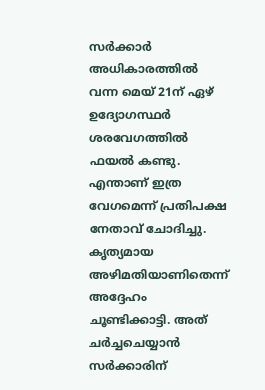സർക്കാർ അധികാരത്തിൽ വന്ന മെയ് 21ന് ഏഴ് ഉദ്യോഗസ്ഥർ ശരവേഗത്തിൽ ഫയൽ കണ്ടു. എന്താണ് ഇത്ര വേഗമെന്ന് പ്രതിപക്ഷ നേതാവ് ചോദിച്ചു. കൃത്യമായ അഴിമതിയാണിതെന്ന് അദ്ദേഹം ചൂണ്ടിക്കാട്ടി. അത് ചർച്ചചെയ്യാൻ സർക്കാരിന്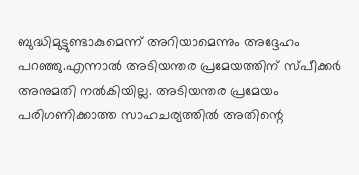ബുദ്ധിമുട്ടുണ്ടാകുമെന്ന് അറിയാമെന്നും അദ്ദേഹം പറഞ്ഞു.എന്നാൽ അടിയന്തര പ്രമേയത്തിന് സ്പീക്കർ അനുമതി നൽകിയില്ല. അടിയന്തര പ്രമേയം പരിഗണിക്കാത്ത സാഹചര്യത്തിൽ അതിന്റെ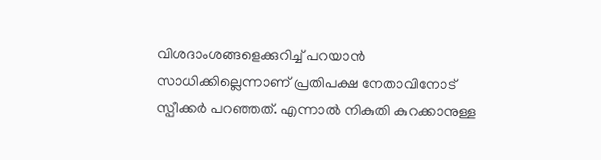വിശദാംശങ്ങളെക്കുറിച്ച് പറയാൻ സാധിക്കില്ലെന്നാണ് പ്രതിപക്ഷ നേതാവിനോട് സ്പീക്കർ പറഞ്ഞത്. എന്നാൽ നികുതി കുറക്കാനുള്ള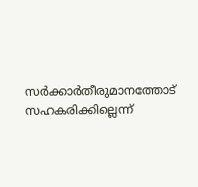സർക്കാർതീരുമാനത്തോട് സഹകരിക്കില്ലെന്ന്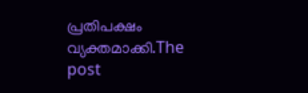പ്രതിപക്ഷം വ്യക്തമാക്കി.The post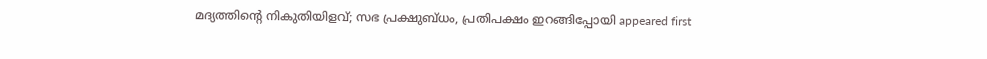മദ്യത്തിന്റെ നികുതിയിളവ്; സഭ പ്രക്ഷുബ്ധം, പ്രതിപക്ഷം ഇറങ്ങിപ്പോയി appeared first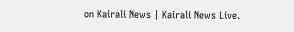on Kairali News | Kairali News Live.